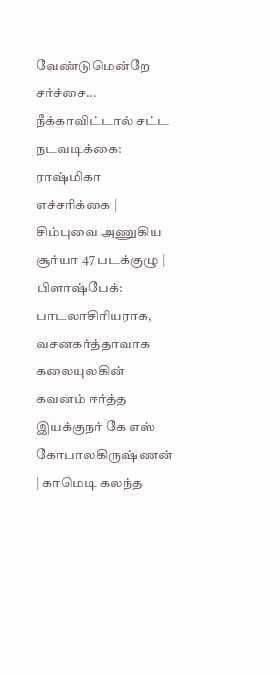வேண்டுமென்றே சர்ச்சை... நீக்காவிட்டால் சட்ட நடவடிக்கை: ராஷ்மிகா எச்சரிக்கை | சிம்புவை அணுகிய சூர்யா 47 படக்குழு | பிளாஷ்பேக்: பாடலாசிரியராக, வசனகர்த்தாவாக கலையுலகின் கவனம் ஈர்த்த இயக்குநர் கே எஸ் கோபாலகிருஷ்ணன் | காமெடி கலந்த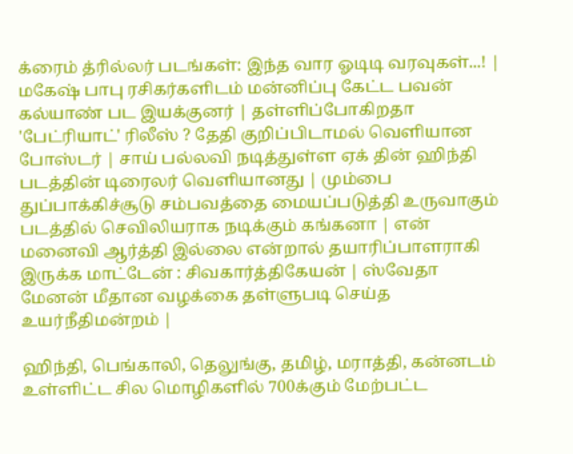க்ரைம் த்ரில்லர் படங்கள்: இந்த வார ஓடிடி வரவுகள்...! | மகேஷ் பாபு ரசிகர்களிடம் மன்னிப்பு கேட்ட பவன் கல்யாண் பட இயக்குனர் | தள்ளிப்போகிறதா 'பேட்ரியாட்' ரிலீஸ் ? தேதி குறிப்பிடாமல் வெளியான போஸ்டர் | சாய் பல்லவி நடித்துள்ள ஏக் தின் ஹிந்தி படத்தின் டிரைலர் வெளியானது | மும்பை துப்பாக்கிச்சூடு சம்பவத்தை மையப்படுத்தி உருவாகும் படத்தில் செவிலியராக நடிக்கும் கங்கனா | என் மனைவி ஆர்த்தி இல்லை என்றால் தயாரிப்பாளராகி இருக்க மாட்டேன் : சிவகார்த்திகேயன் | ஸ்வேதா மேனன் மீதான வழக்கை தள்ளுபடி செய்த உயர்நீதிமன்றம் |

ஹிந்தி, பெங்காலி, தெலுங்கு, தமிழ், மராத்தி, கன்னடம் உள்ளிட்ட சில மொழிகளில் 700க்கும் மேற்பட்ட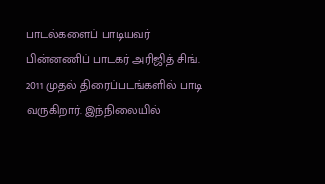பாடல்களைப் பாடியவர் பின்னணிப் பாடகர் அரிஜித் சிங். 2011 முதல் திரைப்படங்களில் பாடி வருகிறார். இந்நிலையில்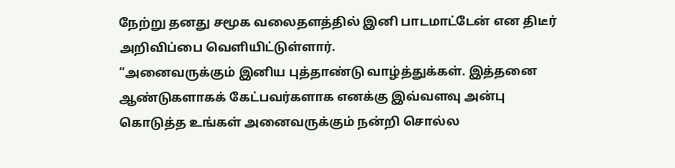நேற்று தனது சமூக வலைதளத்தில் இனி பாடமாட்டேன் என திடீர் அறிவிப்பை வெளியிட்டுள்ளார்.
“அனைவருக்கும் இனிய புத்தாண்டு வாழ்த்துக்கள். இத்தனை ஆண்டுகளாகக் கேட்பவர்களாக எனக்கு இவ்வளவு அன்பு கொடுத்த உங்கள் அனைவருக்கும் நன்றி சொல்ல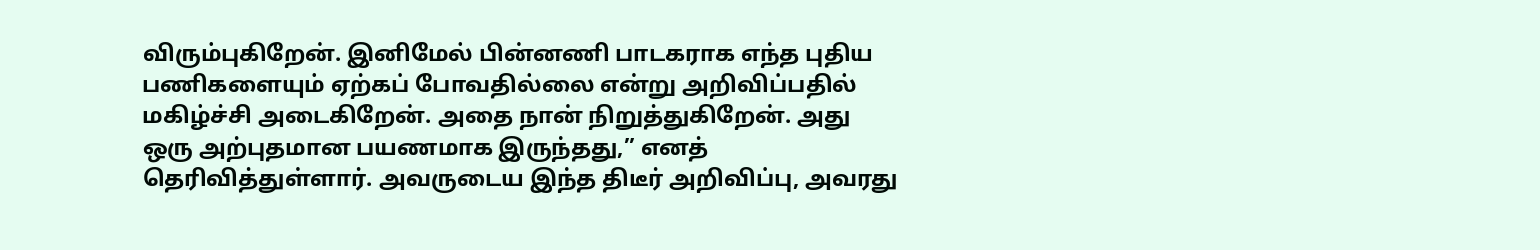விரும்புகிறேன். இனிமேல் பின்னணி பாடகராக எந்த புதிய பணிகளையும் ஏற்கப் போவதில்லை என்று அறிவிப்பதில் மகிழ்ச்சி அடைகிறேன். அதை நான் நிறுத்துகிறேன். அது ஒரு அற்புதமான பயணமாக இருந்தது,” எனத் தெரிவித்துள்ளார். அவருடைய இந்த திடீர் அறிவிப்பு, அவரது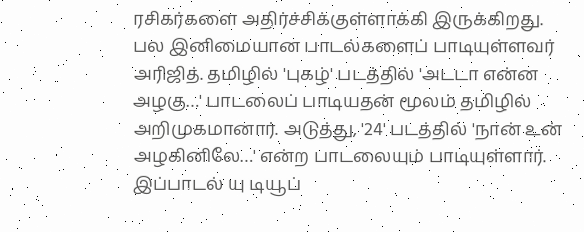ரசிகர்களை அதிர்ச்சிக்குள்ளாக்கி இருக்கிறது.
பல இனிமையான பாடல்களைப் பாடியுள்ளவர் அரிஜித். தமிழில் 'புகழ்' படத்தில் 'அடடா என்ன அழகு…' பாடலைப் பாடியதன் மூலம் தமிழில் அறிமுகமானார். அடுத்து, '24' படத்தில் 'நான் உன் அழகினிலே…' என்ற பாடலையும் பாடியுள்ளார். இப்பாடல் யு டியூப்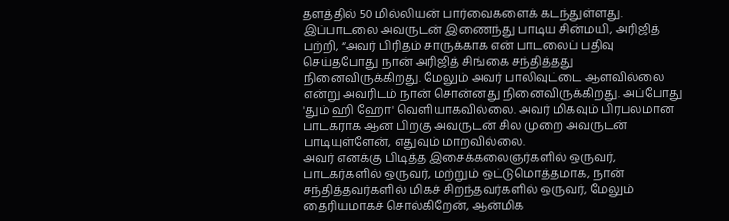தளத்தில் 50 மில்லியன் பார்வைகளைக் கடந்துள்ளது.
இப்பாடலை அவருடன் இணைந்து பாடிய சின்மயி, அரிஜித் பற்றி, “அவர் பிரிதம் சாருக்காக என் பாடலைப் பதிவு செய்தபோது நான் அரிஜித் சிங்கை சந்தித்தது நினைவிருக்கிறது. மேலும் அவர் பாலிவுட்டை ஆளவில்லை என்று அவரிடம் நான் சொன்னது நினைவிருக்கிறது. அப்போது 'தும் ஹி ஹோ' வெளியாகவில்லை. அவர் மிகவும் பிரபலமான பாடகராக ஆன பிறகு அவருடன் சில முறை அவருடன் பாடியுள்ளேன், எதுவும் மாறவில்லை.
அவர் எனக்கு பிடித்த இசைக்கலைஞர்களில் ஒருவர், பாடகர்களில் ஒருவர், மற்றும் ஒட்டுமொத்தமாக, நான் சந்தித்தவர்களில் மிகச் சிறந்தவர்களில் ஒருவர், மேலும் தைரியமாகச் சொல்கிறேன், ஆன்மிக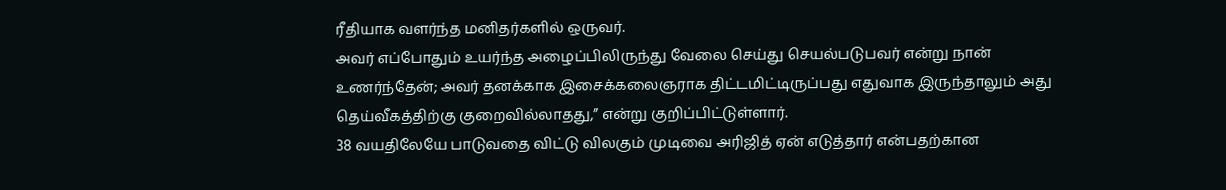ரீதியாக வளர்ந்த மனிதர்களில் ஒருவர்.
அவர் எப்போதும் உயர்ந்த அழைப்பிலிருந்து வேலை செய்து செயல்படுபவர் என்று நான் உணர்ந்தேன்; அவர் தனக்காக இசைக்கலைஞராக திட்டமிட்டிருப்பது எதுவாக இருந்தாலும் அது தெய்வீகத்திற்கு குறைவில்லாதது,” என்று குறிப்பிட்டுள்ளார்.
38 வயதிலேயே பாடுவதை விட்டு விலகும் முடிவை அரிஜித் ஏன் எடுத்தார் என்பதற்கான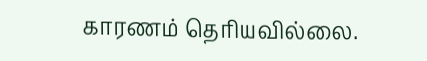காரணம் தெரியவில்லை.